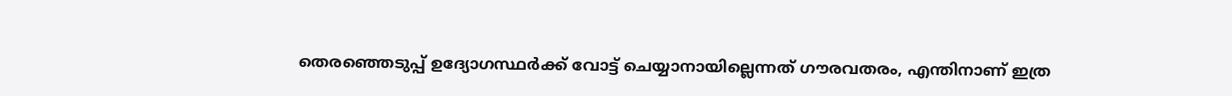തെരഞ്ഞെടുപ്പ് ഉദ്യോഗസ്ഥര്‍ക്ക് വോട്ട് ചെയ്യാനായില്ലെന്നത് ഗൗരവതരം, എന്തിനാണ് ഇത്ര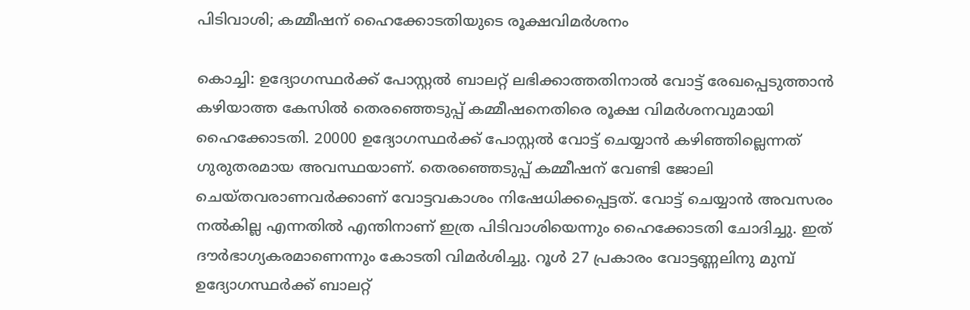പിടിവാശി; കമ്മീഷന് ഹൈക്കോടതിയുടെ രൂക്ഷവിമര്‍ശനം

കൊച്ചി: ഉദ്യോഗസ്ഥര്‍ക്ക് പോസ്റ്റൽ ബാലറ്റ് ലഭിക്കാത്തതിനാൽ വോട്ട് രേഖപ്പെടുത്താൻ കഴിയാത്ത കേസിൽ തെരഞ്ഞെടുപ്പ് കമ്മീഷനെതിരെ രൂക്ഷ വിമര്‍ശനവുമായി ഹൈക്കോടതി. 20000 ഉദ്യോഗസ്ഥര്‍ക്ക് പോസ്റ്റൽ വോട്ട് ചെയ്യാൻ കഴിഞ്ഞില്ലെന്നത് ഗുരുതരമായ അവസ്ഥയാണ്. തെരഞ്ഞെടുപ്പ് കമ്മീഷന് വേണ്ടി ജോലി ചെയ്തവരാണവർക്കാണ് വോട്ടവകാശം നിഷേധിക്കപ്പെട്ടത്. വോട്ട് ചെയ്യാൻ അവസരം നൽകില്ല എന്നതിൽ എന്തിനാണ് ഇത്ര പിടിവാശിയെന്നും ഹൈക്കോടതി ചോദിച്ചു. ഇത് ദൗർഭാഗ്യകരമാണെന്നും കോടതി വിമര്‍ശിച്ചു. റൂൾ 27 പ്രകാരം വോട്ടണ്ണലിനു മുമ്പ് ഉദ്യോഗസ്ഥർക്ക് ബാലറ്റ്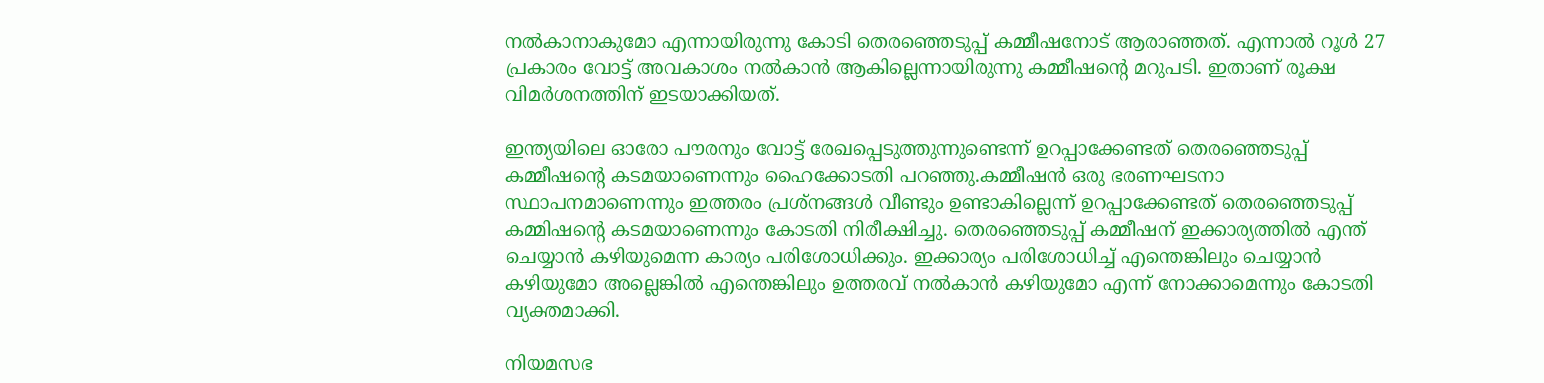നൽകാനാകുമോ എന്നായിരുന്നു കോടി തെരഞ്ഞെടുപ്പ് കമ്മീഷനോട് ആരാഞ്ഞത്. എന്നാൽ റൂൾ 27 പ്രകാരം വോട്ട് അവകാശം നൽകാൻ ആകില്ലെന്നായിരുന്നു കമ്മീഷന്‍റെ മറുപടി. ഇതാണ് രൂക്ഷ വിമർശനത്തിന് ഇടയാക്കിയത്.

ഇന്ത്യയിലെ ഓരോ പൗരനും വോട്ട് രേഖപ്പെടുത്തുന്നുണ്ടെന്ന് ഉറപ്പാക്കേണ്ടത് തെരഞ്ഞെടുപ്പ് കമ്മീഷന്റെ കടമയാണെന്നും ഹൈക്കോടതി പറഞ്ഞു.കമ്മീഷൻ ഒരു ഭരണഘടനാ സ്ഥാപനമാണെന്നും ഇത്തരം പ്രശ്നങ്ങൾ വീണ്ടും ഉണ്ടാകില്ലെന്ന് ഉറപ്പാക്കേണ്ടത് തെരഞ്ഞെടുപ്പ് കമ്മിഷന്‍റെ കടമയാണെന്നും കോടതി നിരീക്ഷിച്ചു. തെരഞ്ഞെടുപ്പ് കമ്മീഷന് ഇക്കാര്യത്തിൽ എന്ത് ചെയ്യാൻ കഴിയുമെന്ന കാര്യം പരിശോധിക്കും. ഇക്കാര്യം പരിശോധിച്ച് എന്തെങ്കിലും ചെയ്യാൻ കഴിയുമോ അല്ലെങ്കിൽ എന്തെങ്കിലും ഉത്തരവ് നൽകാൻ കഴിയുമോ എന്ന് നോക്കാമെന്നും കോടതി വ്യക്തമാക്കി.

നിയമസഭ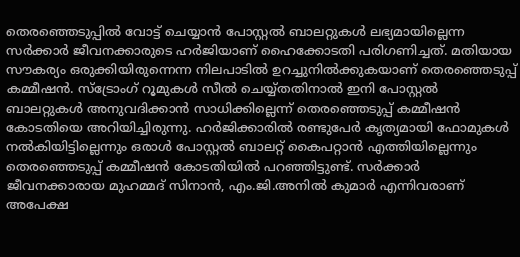തെരഞ്ഞെടുപ്പിൽ വോട്ട് ചെയ്യാൻ പോസ്റ്റൽ ബാലറ്റുകൾ ലഭ്യമായില്ലെന്ന സര്‍ക്കാര്‍ ജീവനക്കാരുടെ ഹര്‍ജിയാണ് ഹൈക്കോടതി പരിഗണിച്ചത്. മതിയായ സൗകര്യം ഒരുക്കിയിരുന്നെന്ന നിലപാടില്‍ ഉറച്ചുനില്‍ക്കുകയാണ് തെരഞ്ഞെടുപ്പ് കമ്മീഷന്‍. സ്ട്രോംഗ് റൂമുകള്‍ സീല്‍ ചെയ്യ്തതിനാല്‍ ഇനി പോസ്റ്റല്‍ ബാലറ്റുകള്‍ അനുവദിക്കാന്‍ സാധിക്കില്ലെന്ന് തെരഞ്ഞെടുപ്പ് കമ്മീഷന്‍ കോടതിയെ അറിയിച്ചിരുന്നു. ഹര്‍ജിക്കാരില്‍ രണ്ടുപേര്‍ കൃത്യമായി ഫോമുകള്‍ നല്‍കിയിട്ടില്ലെന്നും ഒരാള്‍ പോസ്റ്റല്‍ ബാലറ്റ് കൈപറ്റാന്‍ എത്തിയില്ലെന്നും തെരഞ്ഞെടുപ്പ് കമ്മീഷന്‍ കോടതിയില്‍ പറഞ്ഞിട്ടുണ്ട്. സര്‍ക്കാര്‍ ജീവനക്കാരായ മുഹമ്മദ് സിനാന്‍, എം.ജി.അനില്‍ കുമാര്‍ എന്നിവരാണ് അപേക്ഷ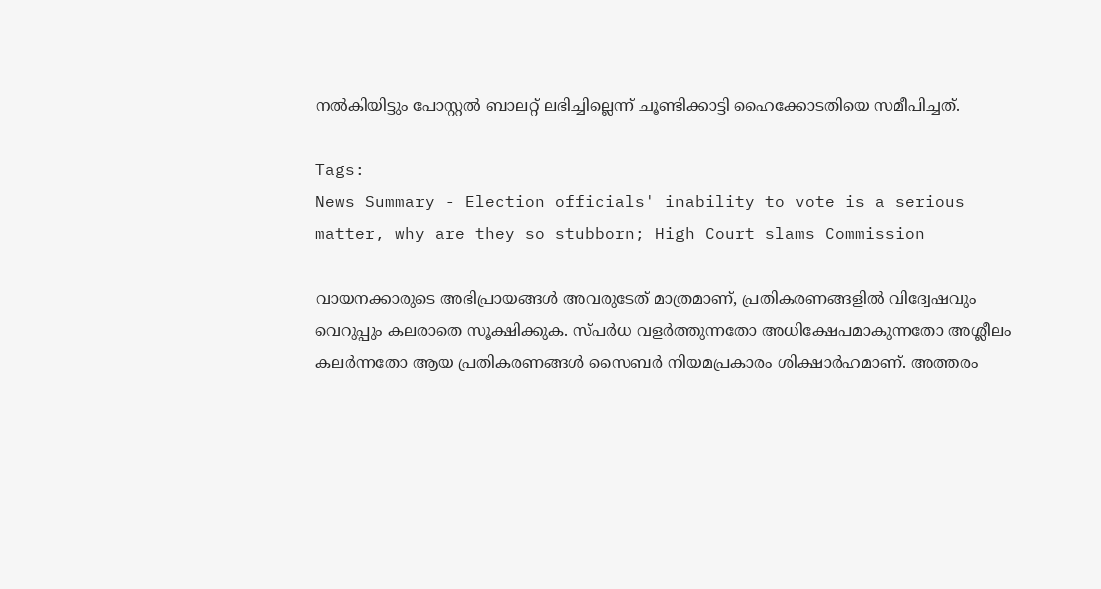നല്‍കിയിട്ടും പോസ്റ്റല്‍ ബാലറ്റ് ലഭിച്ചില്ലെന്ന് ചൂണ്ടിക്കാട്ടി ഹൈക്കോടതിയെ സമീപിച്ചത്.

Tags:
News Summary - Election officials' inability to vote is a serious matter, why are they so stubborn; High Court slams Commission

വായനക്കാരുടെ അഭിപ്രായങ്ങള്‍ അവരുടേത് മാത്രമാണ്, പ്രതികരണങ്ങളിൽ വിദ്വേഷവും വെറുപ്പും കലരാതെ സൂക്ഷിക്കുക. സ്പർധ വളർത്തുന്നതോ അധിക്ഷേപമാകുന്നതോ അശ്ലീലം കലർന്നതോ ആയ പ്രതികരണങ്ങൾ സൈബർ നിയമപ്രകാരം ശിക്ഷാർഹമാണ്. അത്തരം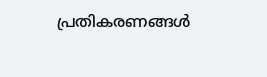പ്രതികരണങ്ങൾ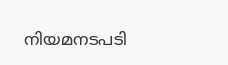നിയമനടപടി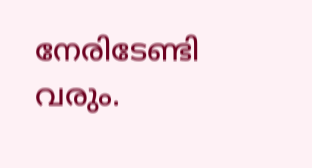നേരിടേണ്ടി വരും.